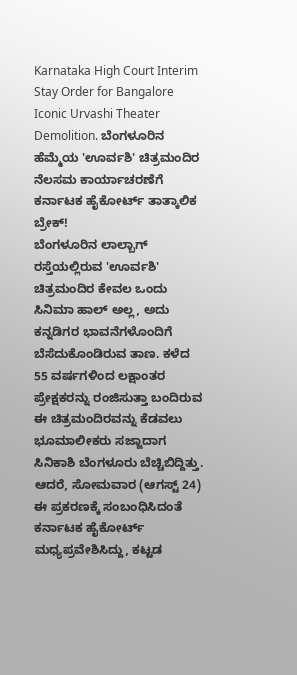Karnataka High Court Interim Stay Order for Bangalore Iconic Urvashi Theater Demolition. ಬೆಂಗಳೂರಿನ ಹೆಮ್ಮೆಯ 'ಊರ್ವಶಿ' ಚಿತ್ರಮಂದಿರ ನೆಲಸಮ ಕಾರ್ಯಾಚರಣೆಗೆ ಕರ್ನಾಟಕ ಹೈಕೋರ್ಟ್ ತಾತ್ಕಾಲಿಕ ಬ್ರೇಕ್!
ಬೆಂಗಳೂರಿನ ಲಾಲ್ಬಾಗ್ ರಸ್ತೆಯಲ್ಲಿರುವ 'ಊರ್ವಶಿ' ಚಿತ್ರಮಂದಿರ ಕೇವಲ ಒಂದು ಸಿನಿಮಾ ಹಾಲ್ ಅಲ್ಲ, ಅದು ಕನ್ನಡಿಗರ ಭಾವನೆಗಳೊಂದಿಗೆ ಬೆಸೆದುಕೊಂಡಿರುವ ತಾಣ. ಕಳೆದ 55 ವರ್ಷಗಳಿಂದ ಲಕ್ಷಾಂತರ ಪ್ರೇಕ್ಷಕರನ್ನು ರಂಜಿಸುತ್ತಾ ಬಂದಿರುವ ಈ ಚಿತ್ರಮಂದಿರವನ್ನು ಕೆಡವಲು ಭೂಮಾಲೀಕರು ಸಜ್ಜಾದಾಗ ಸಿನಿಕಾಶಿ ಬೆಂಗಳೂರು ಬೆಚ್ಚಿಬಿದ್ದಿತ್ತು. ಆದರೆ, ಸೋಮವಾರ (ಆಗಸ್ಟ್ 24) ಈ ಪ್ರಕರಣಕ್ಕೆ ಸಂಬಂಧಿಸಿದಂತೆ ಕರ್ನಾಟಕ ಹೈಕೋರ್ಟ್ ಮಧ್ಯಪ್ರವೇಶಿಸಿದ್ದು, ಕಟ್ಟಡ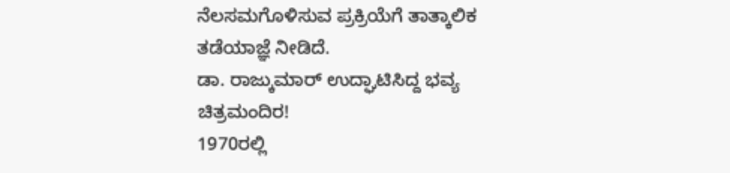ನೆಲಸಮಗೊಳಿಸುವ ಪ್ರಕ್ರಿಯೆಗೆ ತಾತ್ಕಾಲಿಕ ತಡೆಯಾಜ್ಞೆ ನೀಡಿದೆ.
ಡಾ. ರಾಜ್ಕುಮಾರ್ ಉದ್ಘಾಟಿಸಿದ್ದ ಭವ್ಯ ಚಿತ್ರಮಂದಿರ!
1970ರಲ್ಲಿ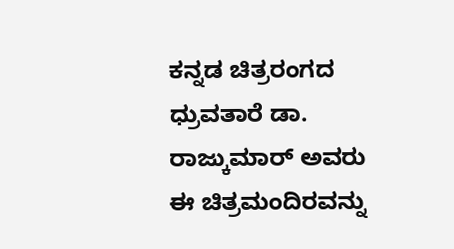ಕನ್ನಡ ಚಿತ್ರರಂಗದ ಧ್ರುವತಾರೆ ಡಾ. ರಾಜ್ಕುಮಾರ್ ಅವರು ಈ ಚಿತ್ರಮಂದಿರವನ್ನು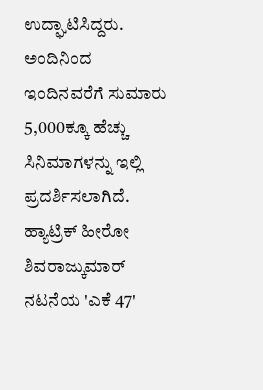ಉದ್ಘಾಟಿಸಿದ್ದರು. ಅಂದಿನಿಂದ ಇಂದಿನವರೆಗೆ ಸುಮಾರು 5,000ಕ್ಕೂ ಹೆಚ್ಚು ಸಿನಿಮಾಗಳನ್ನು ಇಲ್ಲಿ ಪ್ರದರ್ಶಿಸಲಾಗಿದೆ. ಹ್ಯಾಟ್ರಿಕ್ ಹೀರೋ ಶಿವರಾಜ್ಕುಮಾರ್ ನಟನೆಯ 'ಎಕೆ 47'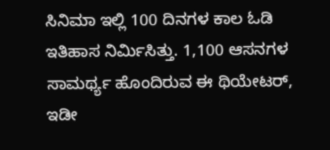ಸಿನಿಮಾ ಇಲ್ಲಿ 100 ದಿನಗಳ ಕಾಲ ಓಡಿ ಇತಿಹಾಸ ನಿರ್ಮಿಸಿತ್ತು. 1,100 ಆಸನಗಳ ಸಾಮರ್ಥ್ಯ ಹೊಂದಿರುವ ಈ ಥಿಯೇಟರ್, ಇಡೀ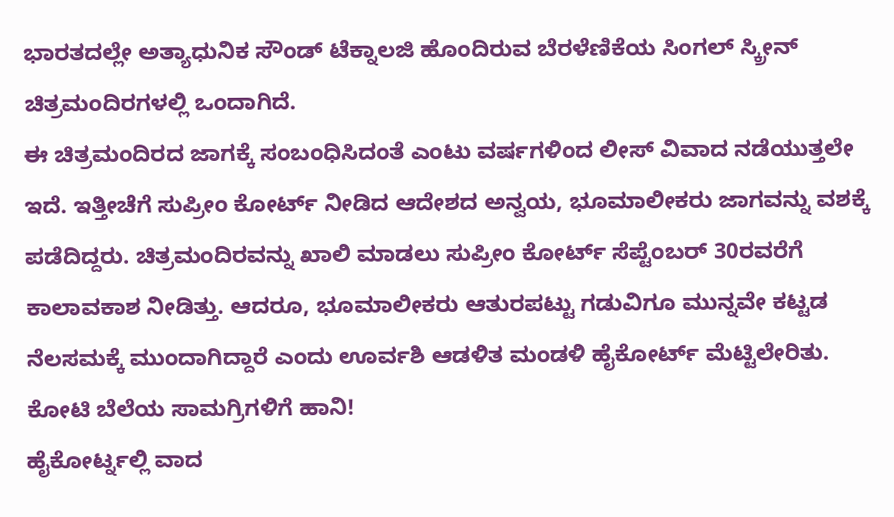ಭಾರತದಲ್ಲೇ ಅತ್ಯಾಧುನಿಕ ಸೌಂಡ್ ಟೆಕ್ನಾಲಜಿ ಹೊಂದಿರುವ ಬೆರಳೆಣಿಕೆಯ ಸಿಂಗಲ್ ಸ್ಕ್ರೀನ್ ಚಿತ್ರಮಂದಿರಗಳಲ್ಲಿ ಒಂದಾಗಿದೆ.
ಈ ಚಿತ್ರಮಂದಿರದ ಜಾಗಕ್ಕೆ ಸಂಬಂಧಿಸಿದಂತೆ ಎಂಟು ವರ್ಷಗಳಿಂದ ಲೀಸ್ ವಿವಾದ ನಡೆಯುತ್ತಲೇ ಇದೆ. ಇತ್ತೀಚೆಗೆ ಸುಪ್ರೀಂ ಕೋರ್ಟ್ ನೀಡಿದ ಆದೇಶದ ಅನ್ವಯ, ಭೂಮಾಲೀಕರು ಜಾಗವನ್ನು ವಶಕ್ಕೆ ಪಡೆದಿದ್ದರು. ಚಿತ್ರಮಂದಿರವನ್ನು ಖಾಲಿ ಮಾಡಲು ಸುಪ್ರೀಂ ಕೋರ್ಟ್ ಸೆಪ್ಟೆಂಬರ್ 30ರವರೆಗೆ ಕಾಲಾವಕಾಶ ನೀಡಿತ್ತು. ಆದರೂ, ಭೂಮಾಲೀಕರು ಆತುರಪಟ್ಟು ಗಡುವಿಗೂ ಮುನ್ನವೇ ಕಟ್ಟಡ ನೆಲಸಮಕ್ಕೆ ಮುಂದಾಗಿದ್ದಾರೆ ಎಂದು ಊರ್ವಶಿ ಆಡಳಿತ ಮಂಡಳಿ ಹೈಕೋರ್ಟ್ ಮೆಟ್ಟಿಲೇರಿತು.
ಕೋಟಿ ಬೆಲೆಯ ಸಾಮಗ್ರಿಗಳಿಗೆ ಹಾನಿ!
ಹೈಕೋರ್ಟ್ನಲ್ಲಿ ವಾದ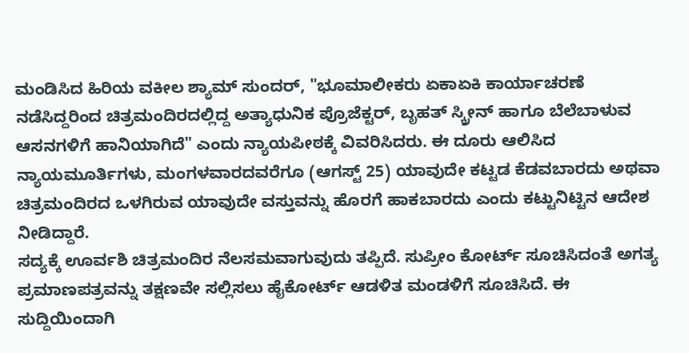ಮಂಡಿಸಿದ ಹಿರಿಯ ವಕೀಲ ಶ್ಯಾಮ್ ಸುಂದರ್, "ಭೂಮಾಲೀಕರು ಏಕಾಏಕಿ ಕಾರ್ಯಾಚರಣೆ ನಡೆಸಿದ್ದರಿಂದ ಚಿತ್ರಮಂದಿರದಲ್ಲಿದ್ದ ಅತ್ಯಾಧುನಿಕ ಪ್ರೊಜೆಕ್ಟರ್, ಬೃಹತ್ ಸ್ಕ್ರೀನ್ ಹಾಗೂ ಬೆಲೆಬಾಳುವ ಆಸನಗಳಿಗೆ ಹಾನಿಯಾಗಿದೆ" ಎಂದು ನ್ಯಾಯಪೀಠಕ್ಕೆ ವಿವರಿಸಿದರು. ಈ ದೂರು ಆಲಿಸಿದ ನ್ಯಾಯಮೂರ್ತಿಗಳು, ಮಂಗಳವಾರದವರೆಗೂ (ಆಗಸ್ಟ್ 25) ಯಾವುದೇ ಕಟ್ಟಡ ಕೆಡವಬಾರದು ಅಥವಾ ಚಿತ್ರಮಂದಿರದ ಒಳಗಿರುವ ಯಾವುದೇ ವಸ್ತುವನ್ನು ಹೊರಗೆ ಹಾಕಬಾರದು ಎಂದು ಕಟ್ಟುನಿಟ್ಟಿನ ಆದೇಶ ನೀಡಿದ್ದಾರೆ.
ಸದ್ಯಕ್ಕೆ ಊರ್ವಶಿ ಚಿತ್ರಮಂದಿರ ನೆಲಸಮವಾಗುವುದು ತಪ್ಪಿದೆ. ಸುಪ್ರೀಂ ಕೋರ್ಟ್ ಸೂಚಿಸಿದಂತೆ ಅಗತ್ಯ ಪ್ರಮಾಣಪತ್ರವನ್ನು ತಕ್ಷಣವೇ ಸಲ್ಲಿಸಲು ಹೈಕೋರ್ಟ್ ಆಡಳಿತ ಮಂಡಳಿಗೆ ಸೂಚಿಸಿದೆ. ಈ ಸುದ್ದಿಯಿಂದಾಗಿ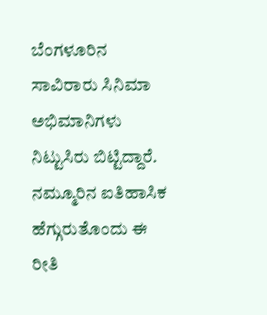ಬೆಂಗಳೂರಿನ ಸಾವಿರಾರು ಸಿನಿಮಾ ಅಭಿಮಾನಿಗಳು ನಿಟ್ಟುಸಿರು ಬಿಟ್ಟಿದ್ದಾರೆ. ನಮ್ಮೂರಿನ ಐತಿಹಾಸಿಕ ಹೆಗ್ಗುರುತೊಂದು ಈ ರೀತಿ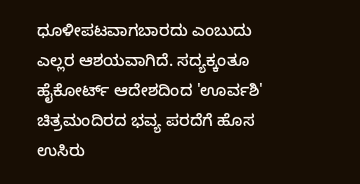ಧೂಳೀಪಟವಾಗಬಾರದು ಎಂಬುದು ಎಲ್ಲರ ಆಶಯವಾಗಿದೆ. ಸದ್ಯಕ್ಕಂತೂ ಹೈಕೋರ್ಟ್ ಆದೇಶದಿಂದ 'ಊರ್ವಶಿ' ಚಿತ್ರಮಂದಿರದ ಭವ್ಯ ಪರದೆಗೆ ಹೊಸ ಉಸಿರು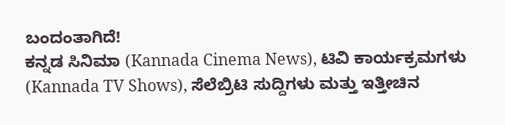ಬಂದಂತಾಗಿದೆ!
ಕನ್ನಡ ಸಿನಿಮಾ (Kannada Cinema News), ಟಿವಿ ಕಾರ್ಯಕ್ರಮಗಳು (Kannada TV Shows), ಸೆಲೆಬ್ರಿಟಿ ಸುದ್ದಿಗಳು ಮತ್ತು ಇತ್ತೀಚಿನ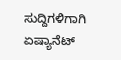ಸುದ್ದಿಗಳಿಗಾಗಿ ಏಷ್ಯಾನೆಟ್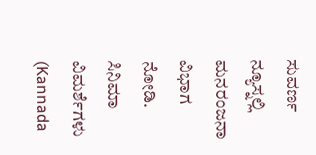ಸುವರ್ಣ ನ್ಯೂಸ್ನಲ್ಲಿ ಮನರಂಜನಾ ವಿಭಾಗ ನೋಡಿ. ಸಿನಿಮಾ ವಿಮರ್ಶೆಗಳು (Kannada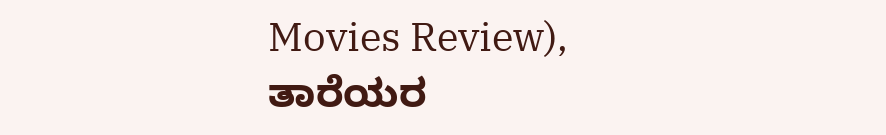Movies Review), ತಾರೆಯರ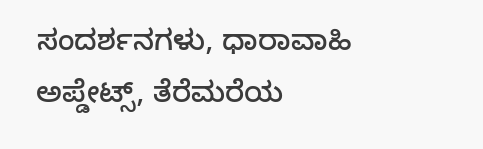ಸಂದರ್ಶನಗಳು, ಧಾರಾವಾಹಿ ಅಪ್ಡೇಟ್ಸ್, ತೆರೆಮರೆಯ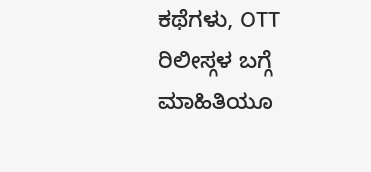ಕಥೆಗಳು, OTT ರಿಲೀಸ್ಗಳ ಬಗ್ಗೆ ಮಾಹಿತಿಯೂ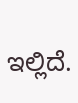ಇಲ್ಲಿದೆ.